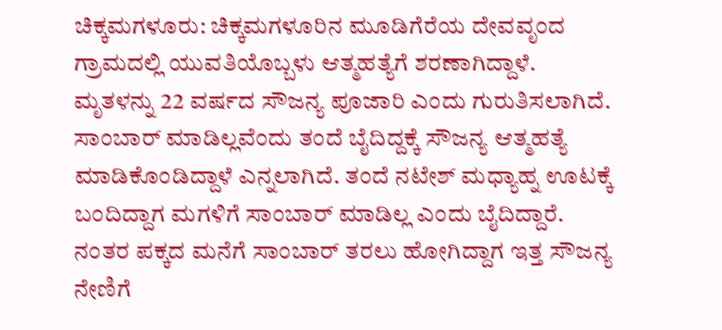ಚಿಕ್ಕಮಗಳೂರು: ಚಿಕ್ಕಮಗಳೂರಿನ ಮೂಡಿಗೆರೆಯ ದೇವವೃಂದ ಗ್ರಾಮದಲ್ಲಿ ಯುವತಿಯೊಬ್ಬಳು ಆತ್ಮಹತ್ಯೆಗೆ ಶರಣಾಗಿದ್ದಾಳೆ. ಮೃತಳನ್ನು 22 ವರ್ಷದ ಸೌಜನ್ಯ ಪೂಜಾರಿ ಎಂದು ಗುರುತಿಸಲಾಗಿದೆ. ಸಾಂಬಾರ್ ಮಾಡಿಲ್ಲವೆಂದು ತಂದೆ ಬೈದಿದ್ದಕ್ಕೆ ಸೌಜನ್ಯ ಆತ್ಮಹತ್ಯೆ ಮಾಡಿಕೊಂಡಿದ್ದಾಳೆ ಎನ್ನಲಾಗಿದೆ. ತಂದೆ ನಟೇಶ್ ಮಧ್ಯಾಹ್ನ ಊಟಕ್ಕೆ ಬಂದಿದ್ದಾಗ ಮಗಳಿಗೆ ಸಾಂಬಾರ್ ಮಾಡಿಲ್ಲ ಎಂದು ಬೈದಿದ್ದಾರೆ. ನಂತರ ಪಕ್ಕದ ಮನೆಗೆ ಸಾಂಬಾರ್ ತರಲು ಹೋಗಿದ್ದಾಗ ಇತ್ತ ಸೌಜನ್ಯ ನೇಣಿಗೆ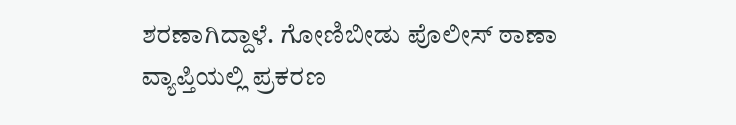ಶರಣಾಗಿದ್ದಾಳೆ. ಗೋಣಿಬೀಡು ಪೊಲೀಸ್ ಠಾಣಾ ವ್ಯಾಪ್ತಿಯಲ್ಲಿ ಪ್ರಕರಣ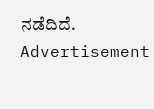ನಡೆದಿದೆ.
Advertisement